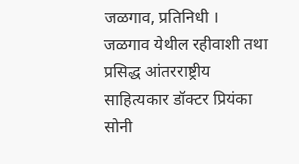जळगाव, प्रतिनिधी । जळगाव येथील रहीवाशी तथा प्रसिद्ध आंतरराष्ट्रीय साहित्यकार डॉक्टर प्रियंका सोनी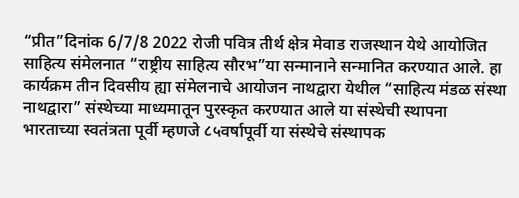“प्रीत”दिनांक 6/7/8 2022 रोजी पवित्र तीर्थ क्षेत्र मेवाड राजस्थान येथे आयोजित साहित्य संमेलनात “राष्ट्रीय साहित्य सौरभ”या सन्मानाने सन्मानित करण्यात आले. हा कार्यक्रम तीन दिवसीय ह्या संमेलनाचे आयोजन नाथद्वारा येथील “साहित्य मंडळ संस्था नाथद्वारा” संस्थेच्या माध्यमातून पुरस्कृत करण्यात आले या संस्थेची स्थापना भारताच्या स्वतंत्रता पूर्वी म्हणजे ८५वर्षापूर्वी या संस्थेचे संस्थापक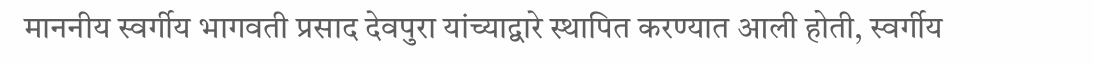माननीय स्वर्गीय भागवती प्रसाद देवपुरा यांच्याद्वारे स्थापित करण्यात आली होती, स्वर्गीय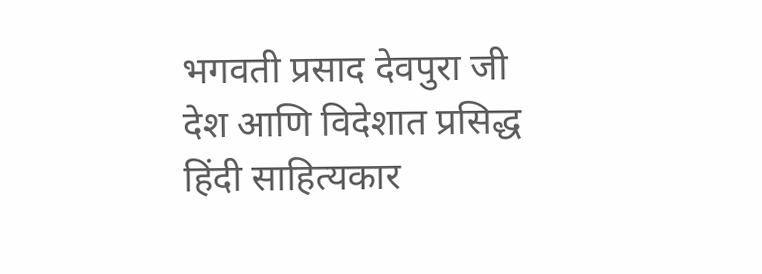भगवती प्रसाद देवपुरा जी देश आणि विदेशात प्रसिद्ध हिंदी साहित्यकार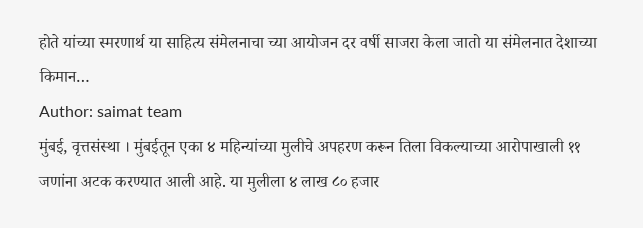होते यांच्या स्मरणार्थ या साहित्य संमेलनाचा च्या आयोजन दर वर्षी साजरा केला जातो या संमेलनात देशाच्या किमान…
Author: saimat team
मुंबई, वृत्तसंस्था । मुंबईतून एका ४ महिन्यांच्या मुलीचे अपहरण करून तिला विकल्याच्या आरोपाखाली ११ जणांना अटक करण्यात आली आहे. या मुलीला ४ लाख ८० हजार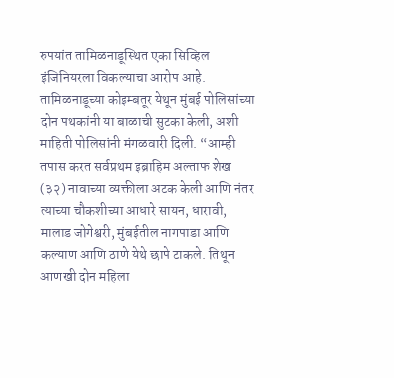रुपयांत तामिळनाडूस्थित एका सिव्हिल इंजिनियरला विकल्याचा आरोप आहे. तामिळनाडूच्या कोइम्बतूर येथून मुंबई पोलिसांच्या दोन पथकांनी या बाळाची सुटका केली, अशी माहिती पोलिसांनी मंगळवारी दिली. “आम्ही तपास करत सर्वप्रथम इब्राहिम अल्ताफ शेख (३२) नावाच्या व्यक्तीला अटक केली आणि नंतर त्याच्या चौकशीच्या आधारे सायन, धारावी, मालाड जोगेश्वरी, मुंबईतील नागपाडा आणि कल्याण आणि ठाणे येथे छापे टाकले. तिथून आणखी दोन महिला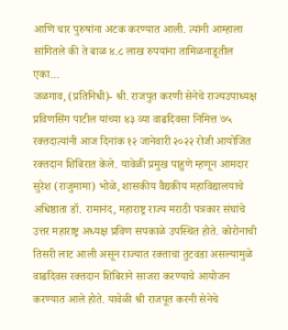आणि चार पुरुषांना अटक करण्यात आली. त्यांनी आम्हाला सांगितले की ते बाळ ४.८ लाख रुपयांना तामिळनाडूतील एका…
जळगाव, (प्रतिनिधी)- श्री. राजपुत करणी सेनेचे राज्यउपाध्यक्ष प्रविणसिंग पाटील यांच्या ४३ व्या वाढदिवसा निमित्त ७५ रक्तदात्यांनी आज दिनांक १२ जानेवारी २०२२ रोजी आयोजित रक्तदान शिबिरात केले. यावेळी प्रमुख पाहुणे म्हणून आमदार सुरेश (राजुमामा) भोळे, शासकीय वैद्यकीय महाविद्यालयाचे अधिष्ठाता डॉ. रामानंद, महाराष्ट्र राज्य मराठी पत्रकार संघांचे उत्तर महाराष्ट्र अध्यक्ष प्रविण सपकाळे उपस्थित होते. कोरोनाची तिसरी लाट आली असून राज्यात रक्ताचा तुटवडा असल्यामुळे वाढदिवस रक्तदान शिबिराने साजरा करण्याचे आयोजन करण्यात आले होते. यावेळी श्री राजपूत करनी सेनेचे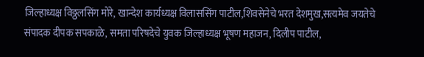जिल्हाध्यक्ष विठ्ठलसिंग मोरे, खान्देश कार्यध्यक्ष विलाससिंग पाटील,शिवसेनेचे भरत देशमुख,सत्यमेव जयतेचे संपादक दीपक सपकाळे, समता परिषदेचे युवक जिल्हाध्यक्ष भूषण महाजन, दिलीप पाटील,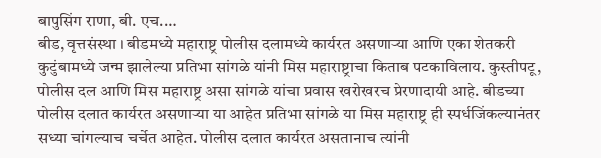बापुसिंग राणा, बी. एच.…
बीड, वृत्तसंस्था । बीडमध्ये महाराष्ट्र पोलीस दलामध्ये कार्यरत असणाऱ्या आणि एका शेतकरी कुटुंबामध्ये जन्म झालेल्या प्रतिभा सांगळे यांनी मिस महाराष्ट्राचा किताब पटकाविलाय. कुस्तीपटू, पोलीस दल आणि मिस महाराष्ट्र असा सांगळे यांचा प्रवास खरोखरच प्रेरणादायी आहे. बीडच्या पोलीस दलात कार्यरत असणाऱ्या या आहेत प्रतिभा सांगळे या मिस महाराष्ट्र ही स्पर्धजिंकल्यानंतर सध्या चांगल्याच चर्चेत आहेत. पोलीस दलात कार्यरत असतानाच त्यांनी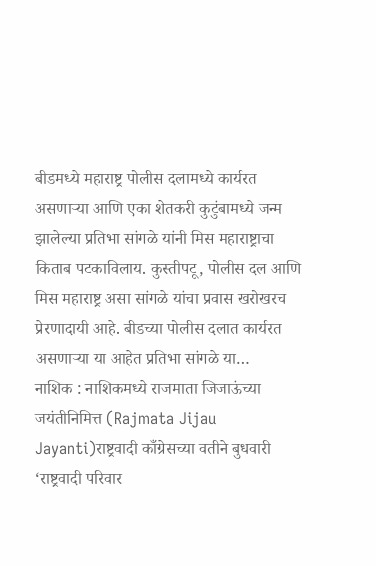बीडमध्ये महाराष्ट्र पोलीस दलामध्ये कार्यरत असणाऱ्या आणि एका शेतकरी कुटुंबामध्ये जन्म झालेल्या प्रतिभा सांगळे यांनी मिस महाराष्ट्राचा किताब पटकाविलाय. कुस्तीपटू, पोलीस दल आणि मिस महाराष्ट्र असा सांगळे यांचा प्रवास खरोखरच प्रेरणादायी आहे. बीडच्या पोलीस दलात कार्यरत असणाऱ्या या आहेत प्रतिभा सांगळे या…
नाशिक : नाशिकमध्ये राजमाता जिजाऊंच्या जयंतीनिमित्त (Rajmata Jijau Jayanti)राष्ट्रवादी काँग्रेसच्या वतीने बुधवारी ‘राष्ट्रवादी परिवार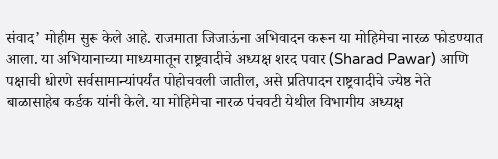संवाद’ मोहीम सुरू केले आहे. राजमाता जिजाऊंना अभिवादन करून या मोहिमेचा नारळ फोडण्यात आला. या अभियानाच्या माध्यमातून राष्ट्रवादीचे अध्यक्ष शरद पवार (Sharad Pawar) आणि पक्षाची धोरणे सर्वसामान्यांपर्यंत पोहोचवली जातील, असे प्रतिपादन राष्ट्रवादीचे ज्येष्ठ नेते बाळासाहेब कर्डक यांनी केले. या मोहिमेचा नारळ पंचवटी येथील विभागीय अध्यक्ष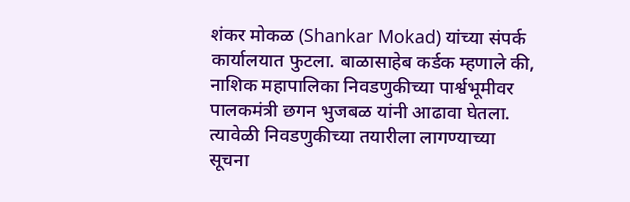शंकर मोकळ (Shankar Mokad) यांच्या संपर्क कार्यालयात फुटला. बाळासाहेब कर्डक म्हणाले की, नाशिक महापालिका निवडणुकीच्या पार्श्वभूमीवर पालकमंत्री छगन भुजबळ यांनी आढावा घेतला. त्यावेळी निवडणुकीच्या तयारीला लागण्याच्या सूचना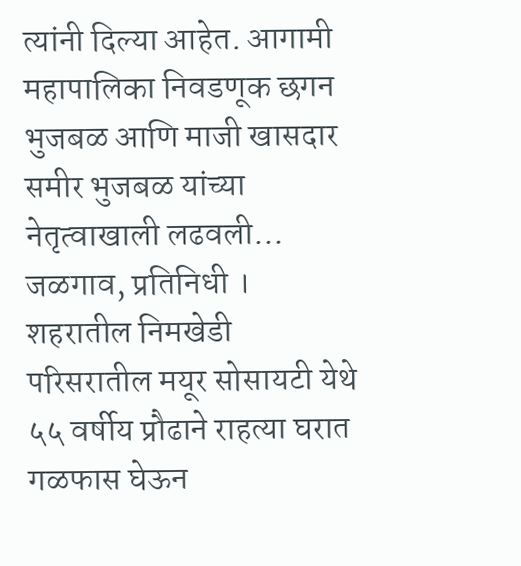त्यांनी दिल्या आहेत. आगामी महापालिका निवडणूक छगन भुजबळ आणि माजी खासदार समीर भुजबळ यांच्या नेतृत्वाखाली लढवली…
जळगाव, प्रतिनिधी । शहरातील निमखेडी परिसरातील मयूर सोसायटी येथे ५५ वर्षीय प्रौढाने राहत्या घरात गळफास घेऊन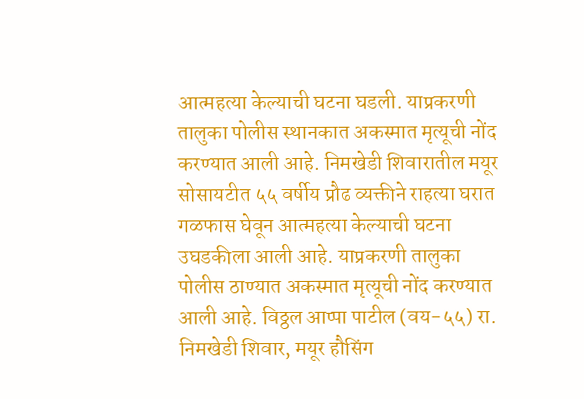आत्महत्या केल्याची घटना घडली. याप्रकरणी तालुका पोलीस स्थानकात अकस्मात मृत्यूची नोंद करण्यात आली आहे. निमखेडी शिवारातील मयूर सोसायटीत ५५ वर्षीय प्रौढ व्यक्तीने राहत्या घरात गळफास घेवून आत्महत्या केल्याची घटना उघडकीला आली आहे. याप्रकरणी तालुका पोलीस ठाण्यात अकस्मात मृत्यूची नोंद करण्यात आली आहे. विठ्ठल आप्पा पाटील (वय-५५) रा. निमखेडी शिवार, मयूर हौसिंग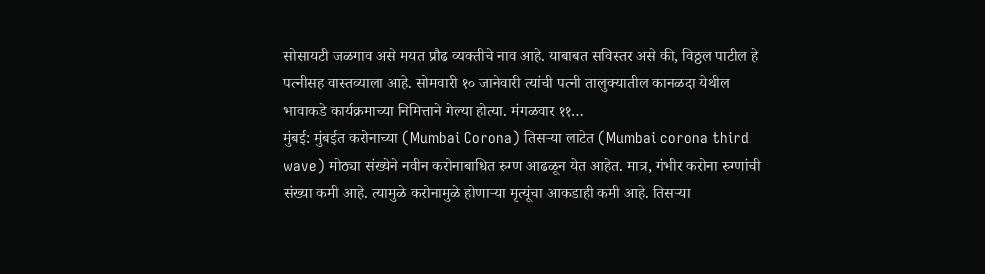सोसायटी जळगाव असे मयत प्रौढ व्यक्तीचे नाव आहे. याबाबत सविस्तर असे की, विठ्ठल पाटील हे पत्नीसह वास्तव्याला आहे. सोमवारी १० जानेवारी त्यांची पत्नी तालुक्यातील कानळदा येथील भावाकडे कार्यक्रमाच्या निमित्ताने गेल्या होत्या. मंगळवार ११…
मुंबई: मुंबईत करोनाच्या (Mumbai Corona) तिसऱ्या लाटेत (Mumbai corona third wave) मोठ्या संख्येने नवीन करोनाबाधित रुग्ण आढळून येत आहेत. मात्र, गंभीर करोना रुग्णांची संख्या कमी आहे. त्यामुळे करोनामुळे होणाऱ्या मृत्यूंचा आकडाही कमी आहे. तिसऱ्या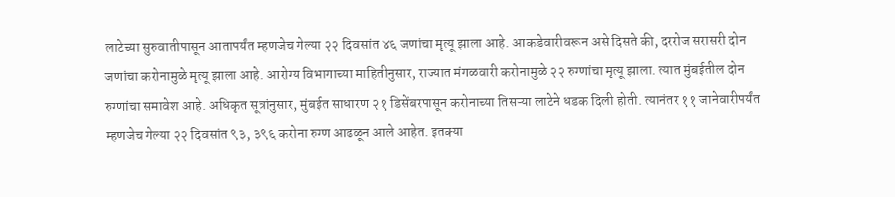लाटेच्या सुरुवातीपासून आतापर्यंत म्हणजेच गेल्या २२ दिवसांत ४६ जणांचा मृत्यू झाला आहे. आकडेवारीवरून असे दिसते की, दररोज सरासरी दोन जणांचा करोनामुळे मृत्यू झाला आहे. आरोग्य विभागाच्या माहितीनुसार, राज्यात मंगळवारी करोनामुळे २२ रुग्णांचा मृत्यू झाला. त्यात मुंबईतील दोन रुग्णांचा समावेश आहे. अधिकृत सूत्रांनुसार, मुंबईत साधारण २१ डिसेंबरपासून करोनाच्या तिसऱ्या लाटेने धडक दिली होती. त्यानंतर ११ जानेवारीपर्यंत म्हणजेच गेल्या २२ दिवसांत ९३, ३९६ करोना रुग्ण आढळून आले आहेत. इतक्या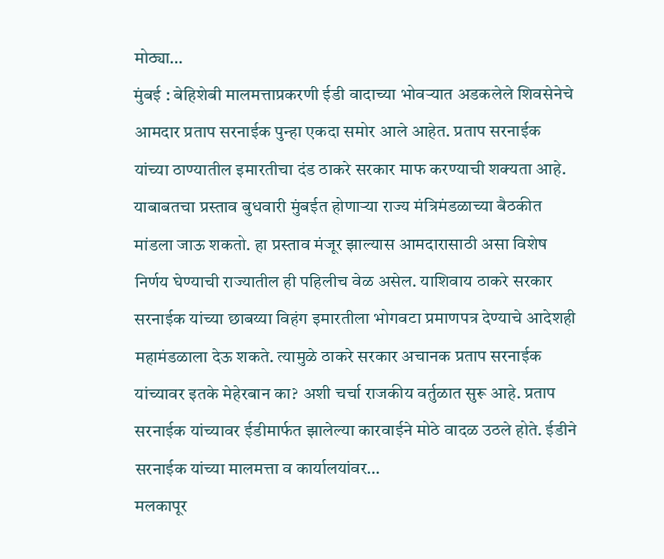मोठ्या…
मुंबई : बेहिशेबी मालमत्ताप्रकरणी ईडी वादाच्या भोवऱ्यात अडकलेले शिवसेनेचे आमदार प्रताप सरनाईक पुन्हा एकदा समोर आले आहेत. प्रताप सरनाईक यांच्या ठाण्यातील इमारतीचा दंड ठाकरे सरकार माफ करण्याची शक्यता आहे. याबाबतचा प्रस्ताव बुधवारी मुंबईत होणाऱ्या राज्य मंत्रिमंडळाच्या बैठकीत मांडला जाऊ शकतो. हा प्रस्ताव मंजूर झाल्यास आमदारासाठी असा विशेष निर्णय घेण्याची राज्यातील ही पहिलीच वेळ असेल. याशिवाय ठाकरे सरकार सरनाईक यांच्या छाबय्या विहंग इमारतीला भोगवटा प्रमाणपत्र देण्याचे आदेशही महामंडळाला देऊ शकते. त्यामुळे ठाकरे सरकार अचानक प्रताप सरनाईक यांच्यावर इतके मेहेरबान का? अशी चर्चा राजकीय वर्तुळात सुरू आहे. प्रताप सरनाईक यांच्यावर ईडीमार्फत झालेल्या कारवाईने मोठे वादळ उठले होते. ईडीने सरनाईक यांच्या मालमत्ता व कार्यालयांवर…
मलकापूर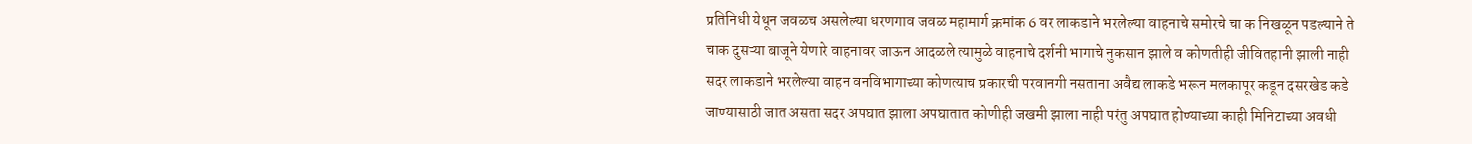प्रतिनिधी येथून जवळच असलेल्या धरणगाव जवळ महामार्ग क्रमांक 6 वर लाकडाने भरलेल्या वाहनाचे समोरचे चा क निखळून पडल्याने ते चाक दुसऱ्या बाजूने येणारे वाहनावर जाऊन आदळले त्यामुळे वाहनाचे दर्शनी भागाचे नुकसान झाले व कोणतीही जीवितहानी झाली नाही सदर लाकडाने भरलेल्या वाहन वनविभागाच्या कोणत्याच प्रकारची परवानगी नसताना अवैद्य लाकडे भरून मलकापूर कडून दसरखेड कडे जाण्यासाठी जात असता सदर अपघात झाला अपघातात कोणीही जखमी झाला नाही परंतु अपघात होण्याच्या काही मिनिटाच्या अवधी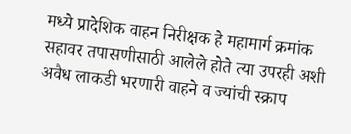मध्ये प्रादेशिक वाहन निरीक्षक हे महामार्ग क्रमांक सहावर तपासणीसाठी आलेले होते त्या उपरही अशी अवैध लाकडी भरणारी वाहने व ज्यांची स्क्राप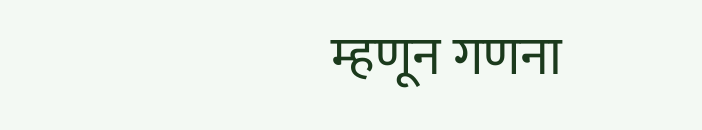म्हणून गणना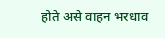होते असे वाहन भरधाव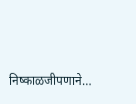निष्काळजीपणाने…